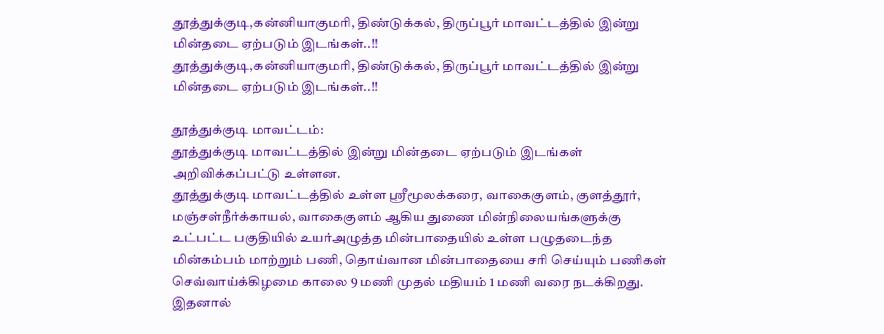தூத்துக்குடி,கன்னியாகுமரி, திண்டுக்கல், திருப்பூர் மாவட்டத்தில் இன்று மின்தடை ஏற்படும் இடங்கள்..!!
தூத்துக்குடி,கன்னியாகுமரி, திண்டுக்கல், திருப்பூர் மாவட்டத்தில் இன்று மின்தடை ஏற்படும் இடங்கள்..!!

தூத்துக்குடி மாவட்டம்:
தூத்துக்குடி மாவட்டத்தில் இன்று மின்தடை ஏற்படும் இடங்கள் அறிவிக்கப்பட்டு உள்ளன.
தூத்துக்குடி மாவட்டத்தில் உள்ள ஸ்ரீமூலக்கரை, வாகைகுளம், குளத்தூர், மஞ்சள்நீர்க்காயல், வாகைகுளம் ஆகிய துணை மின்நிலையங்களுக்கு உட்பட்ட பகுதியில் உயர்அழுத்த மின்பாதையில் உள்ள பழுதடைந்த மின்கம்பம் மாற்றும் பணி, தொய்வான மின்பாதையை சரி செய்யும் பணிகள் செவ்வாய்க்கிழமை காலை 9 மணி முதல் மதியம் 1 மணி வரை நடக்கிறது. இதனால்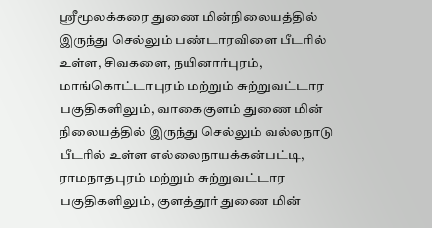ஸ்ரீமூலக்கரை துணை மின்நிலையத்தில் இருந்து செல்லும் பண்டாரவிளை பீடரில் உள்ள, சிவகளை, நயினார்புரம், மாங்கொட்டாபுரம் மற்றும் சுற்றுவட்டார பகுதிகளிலும், வாகைகுளம் துணை மின் நிலையத்தில் இருந்து செல்லும் வல்லநாடு பீடரில் உள்ள எல்லைநாயக்கன்பட்டி, ராமநாதபுரம் மற்றும் சுற்றுவட்டார பகுதிகளிலும், குளத்தூர் துணை மின்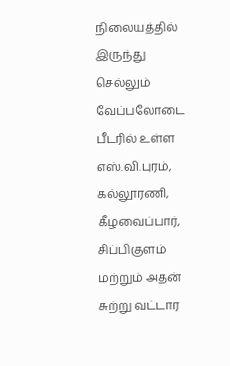நிலையத்தில் இருந்து செல்லும் வேப்பலோடை பீடரில் உள்ள எஸ்.வி.புரம், கல்லூரணி, கீழவைப்பார், சிப்பிகுளம் மற்றும் அதன் சுற்று வட்டார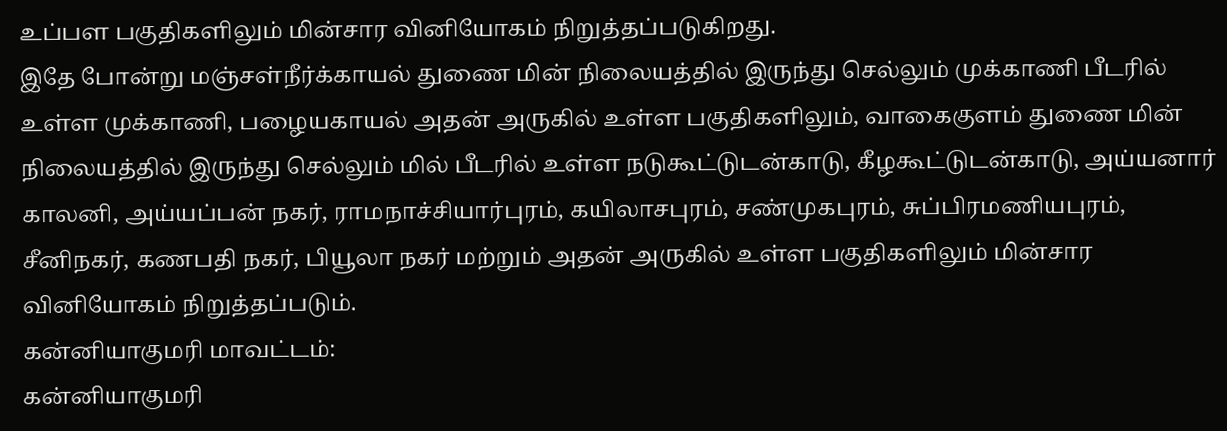உப்பள பகுதிகளிலும் மின்சார வினியோகம் நிறுத்தப்படுகிறது.
இதே போன்று மஞ்சள்நீர்க்காயல் துணை மின் நிலையத்தில் இருந்து செல்லும் முக்காணி பீடரில் உள்ள முக்காணி, பழையகாயல் அதன் அருகில் உள்ள பகுதிகளிலும், வாகைகுளம் துணை மின் நிலையத்தில் இருந்து செல்லும் மில் பீடரில் உள்ள நடுகூட்டுடன்காடு, கீழகூட்டுடன்காடு, அய்யனார் காலனி, அய்யப்பன் நகர், ராமநாச்சியார்புரம், கயிலாசபுரம், சண்முகபுரம், சுப்பிரமணியபுரம், சீனிநகர், கணபதி நகர், பியூலா நகர் மற்றும் அதன் அருகில் உள்ள பகுதிகளிலும் மின்சார வினியோகம் நிறுத்தப்படும்.
கன்னியாகுமரி மாவட்டம்:
கன்னியாகுமரி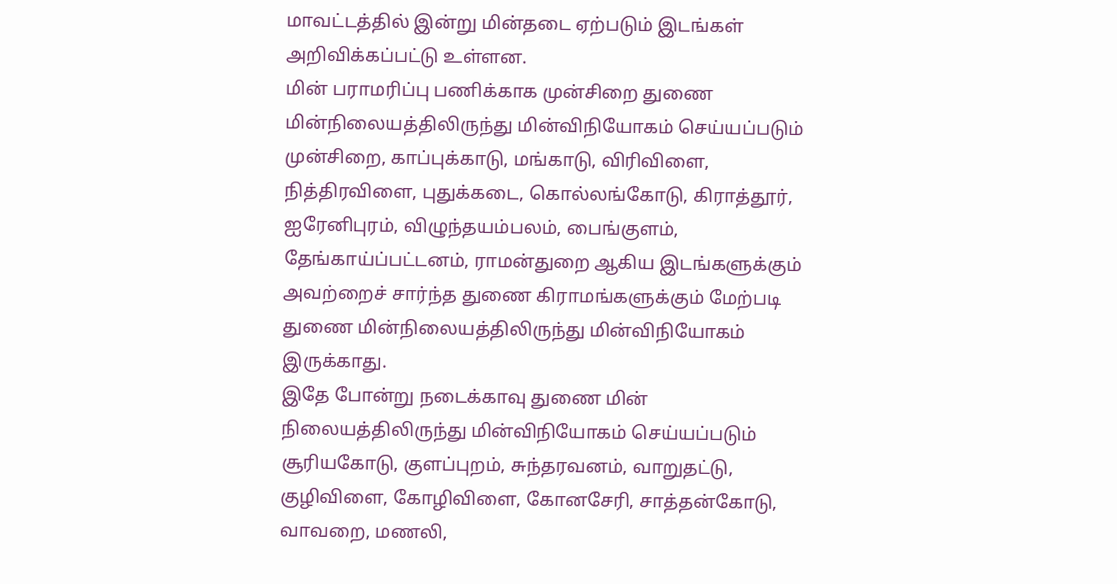மாவட்டத்தில் இன்று மின்தடை ஏற்படும் இடங்கள் அறிவிக்கப்பட்டு உள்ளன.
மின் பராமரிப்பு பணிக்காக முன்சிறை துணை மின்நிலையத்திலிருந்து மின்விநியோகம் செய்யப்படும் முன்சிறை, காப்புக்காடு, மங்காடு, விரிவிளை, நித்திரவிளை, புதுக்கடை, கொல்லங்கோடு, கிராத்தூர், ஐரேனிபுரம், விழுந்தயம்பலம், பைங்குளம், தேங்காய்ப்பட்டனம், ராமன்துறை ஆகிய இடங்களுக்கும் அவற்றைச் சார்ந்த துணை கிராமங்களுக்கும் மேற்படி துணை மின்நிலையத்திலிருந்து மின்விநியோகம் இருக்காது.
இதே போன்று நடைக்காவு துணை மின் நிலையத்திலிருந்து மின்விநியோகம் செய்யப்படும் சூரியகோடு, குளப்புறம், சுந்தரவனம், வாறுதட்டு, குழிவிளை, கோழிவிளை, கோனசேரி, சாத்தன்கோடு, வாவறை, மணலி,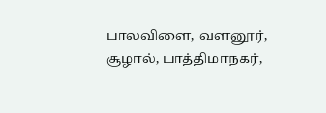பாலவிளை, வளனூர், சூழால், பாத்திமாநகர்,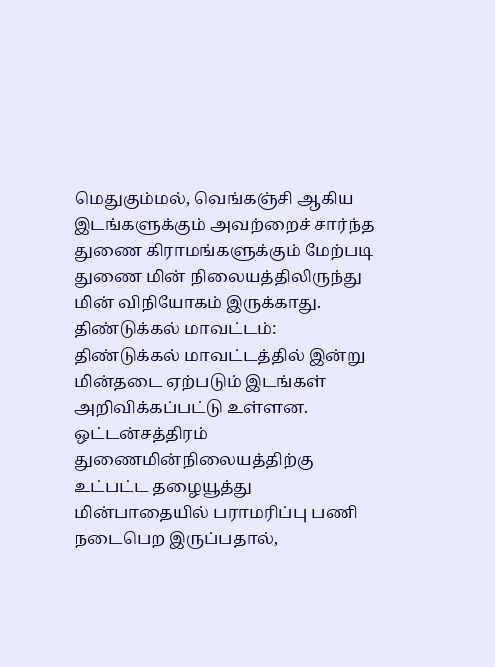மெதுகும்மல், வெங்கஞ்சி ஆகிய இடங்களுக்கும் அவற்றைச் சார்ந்த துணை கிராமங்களுக்கும் மேற்படி துணை மின் நிலையத்திலிருந்து மின் விநியோகம் இருக்காது.
திண்டுக்கல் மாவட்டம்:
திண்டுக்கல் மாவட்டத்தில் இன்று மின்தடை ஏற்படும் இடங்கள் அறிவிக்கப்பட்டு உள்ளன. ஒட்டன்சத்திரம் துணைமின்நிலையத்திற்கு உட்பட்ட தழையூத்து மின்பாதையில் பராமரிப்பு பணி நடைபெற இருப்பதால்,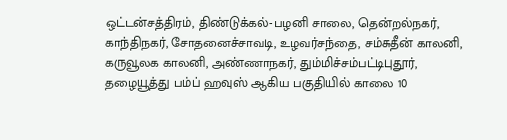ஒட்டன்சத்திரம், திண்டுக்கல்-பழனி சாலை, தென்றல்நகர், காந்திநகர், சோதனைச்சாவடி, உழவர்சந்தை, சம்சுதீன் காலனி, கருவூலக காலனி, அண்ணாநகர், தும்மிச்சம்பட்டிபுதூர், தழையூத்து பம்ப் ஹவுஸ் ஆகிய பகுதியில் காலை 10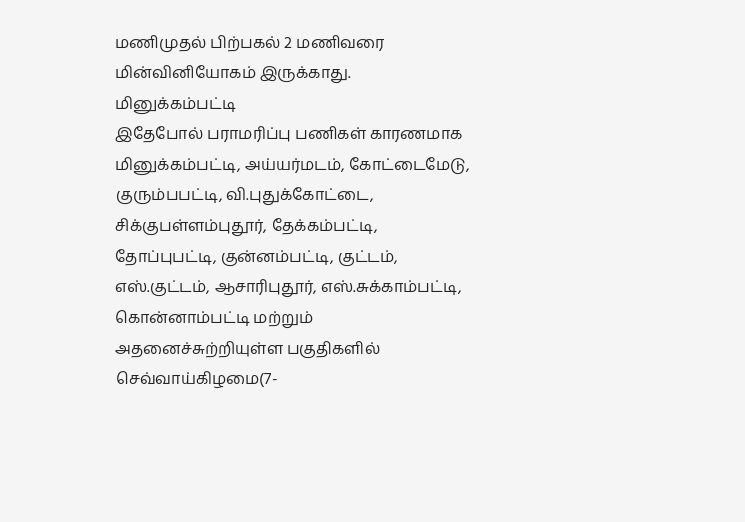மணிமுதல் பிற்பகல் 2 மணிவரை மின்வினியோகம் இருக்காது.
மினுக்கம்பட்டி
இதேபோல் பராமரிப்பு பணிகள் காரணமாக மினுக்கம்பட்டி, அய்யர்மடம், கோட்டைமேடு, குரும்பபட்டி, வி.புதுக்கோட்டை, சிக்குபள்ளம்புதூர், தேக்கம்பட்டி, தோப்புபட்டி, குன்னம்பட்டி, குட்டம், எஸ்.குட்டம், ஆசாரிபுதூர், எஸ்.சுக்காம்பட்டி, கொன்னாம்பட்டி மற்றும் அதனைச்சுற்றியுள்ள பகுதிகளில் செவ்வாய்கிழமை(7-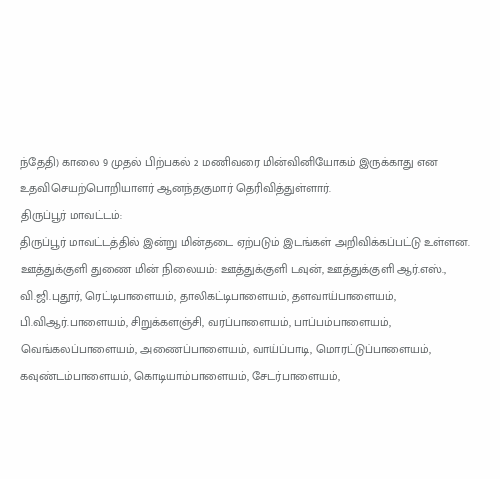ந்தேதி) காலை 9 முதல் பிற்பகல் 2 மணிவரை மின்வினியோகம் இருக்காது என உதவிசெயற்பொறியாளர் ஆனந்தகுமார் தெரிவித்துள்ளார்.
திருப்பூர் மாவட்டம்:
திருப்பூர் மாவட்டத்தில் இன்று மின்தடை ஏற்படும் இடங்கள் அறிவிக்கப்பட்டு உள்ளன.
ஊத்துக்குளி துணை மின் நிலையம்: ஊத்துக்குளி டவுன், ஊத்துக்குளி ஆர்.எஸ்., வி.ஜி.புதூர், ரெட்டிபாளையம், தாலிகட்டிபாளையம், தளவாய்பாளையம், பி.விஆர்.பாளையம், சிறுக்களஞ்சி, வரப்பாளையம், பாப்பம்பாளையம், வெங்கலப்பாளையம், அணைப்பாளையம், வாய்ப்பாடி, மொரட்டுப்பாளையம், கவுண்டம்பாளையம், கொடியாம்பாளையம், சேடர்பாளையம்,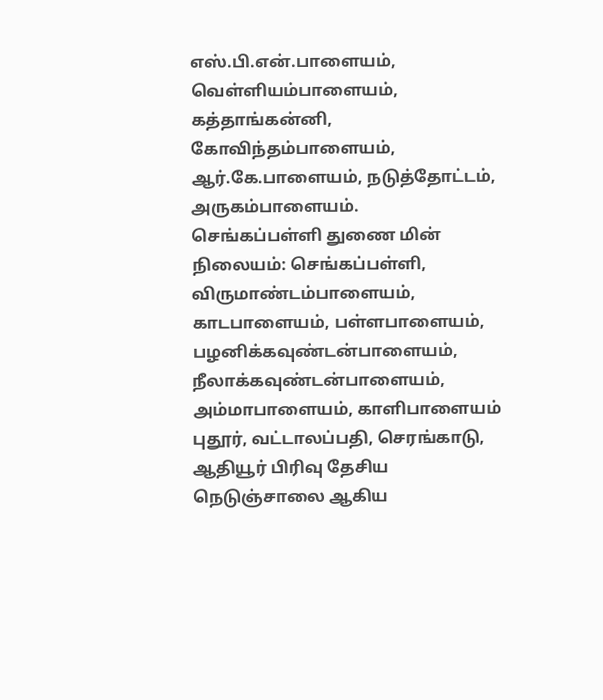எஸ்.பி.என்.பாளையம், வெள்ளியம்பாளையம், கத்தாங்கன்னி, கோவிந்தம்பாளையம், ஆர்.கே.பாளையம், நடுத்தோட்டம், அருகம்பாளையம்.
செங்கப்பள்ளி துணை மின் நிலையம்: செங்கப்பள்ளி, விருமாண்டம்பாளையம், காடபாளையம், பள்ளபாளையம், பழனிக்கவுண்டன்பாளையம், நீலாக்கவுண்டன்பாளையம், அம்மாபாளையம், காளிபாளையம் புதூர், வட்டாலப்பதி, செரங்காடு, ஆதியூர் பிரிவு தேசிய நெடுஞ்சாலை ஆகிய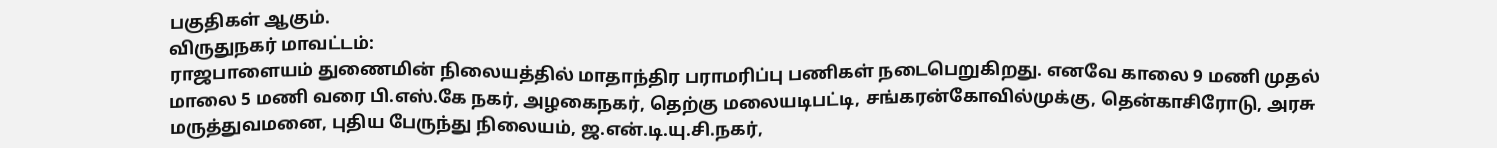பகுதிகள் ஆகும்.
விருதுநகர் மாவட்டம்:
ராஜபாளையம் துணைமின் நிலையத்தில் மாதாந்திர பராமரிப்பு பணிகள் நடைபெறுகிறது. எனவே காலை 9 மணி முதல் மாலை 5 மணி வரை பி.எஸ்.கே நகர், அழகைநகர், தெற்கு மலையடிபட்டி, சங்கரன்கோவில்முக்கு, தென்காசிரோடு, அரசு மருத்துவமனை, புதிய பேருந்து நிலையம், ஜ.என்.டி.யு.சி.நகர்,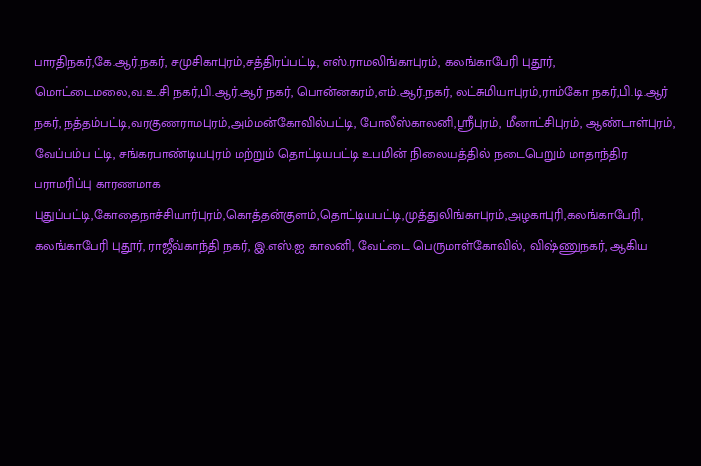பாரதிநகர்,கே.ஆர்.நகர், சமுசிகாபுரம்,சத்திரப்பட்டி, எஸ்.ராமலிங்காபுரம், கலங்காபேரி புதூர், மொட்டைமலை,வ.உ.சி நகர்,பி.ஆர்.ஆர் நகர், பொன்னகரம்,எம்.ஆர்.நகர், லட்சுமியாபுரம்,ராம்கோ நகர்,பி.டி.ஆர் நகர், நத்தம்பட்டி,வரகுணராமபுரம்,அம்மன்கோவில்பட்டி, போலீஸ்காலனி,ஸ்ரீபுரம், மீனாட்சிபுரம், ஆண்டாள்புரம், வேப்பம்ப ட்டி, சங்கரபாண்டியபுரம் மற்றும் தொட்டியபட்டி உபமின் நிலையத்தில் நடைபெறும் மாதாந்திர பராமரிப்பு காரணமாக புதுப்பட்டி,கோதைநாச்சியார்புரம்,கொத்தன்குளம்,தொட்டியபட்டி,முத்துலிங்காபுரம்,அழகாபுரி,கலங்காபேரி, கலங்காபேரி புதூர், ராஜீவ்காந்தி நகர், இ.எஸ்.ஐ காலனி, வேட்டை பெருமாள்கோவில், விஷ்ணுநகர், ஆகிய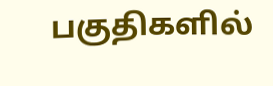பகுதிகளில்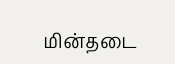மின்தடை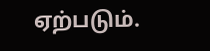ஏற்படும்.